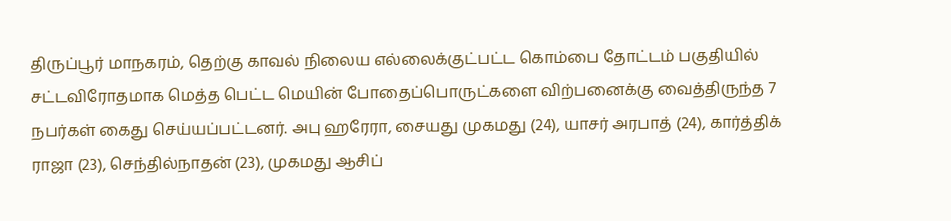திருப்பூர் மாநகரம், தெற்கு காவல் நிலைய எல்லைக்குட்பட்ட கொம்பை தோட்டம் பகுதியில் சட்டவிரோதமாக மெத்த பெட்ட மெயின் போதைப்பொருட்களை விற்பனைக்கு வைத்திருந்த 7 நபர்கள் கைது செய்யப்பட்டனர். அபு ஹரேரா, சையது முகமது (24), யாசர் அரபாத் (24), கார்த்திக் ராஜா (23), செந்தில்நாதன் (23), முகமது ஆசிப்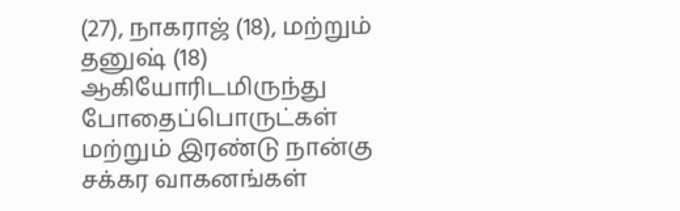(27), நாகராஜ் (18), மற்றும் தனுஷ் (18) ஆகியோரிடமிருந்து போதைப்பொருட்கள் மற்றும் இரண்டு நான்கு சக்கர வாகனங்கள்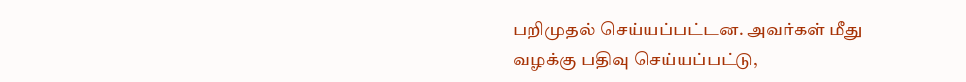பறிமுதல் செய்யப்பட்டன. அவர்கள் மீது வழக்கு பதிவு செய்யப்பட்டு,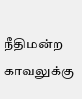நீதிமன்ற காவலுக்கு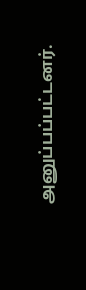அனுப்பப்பட்டனர்.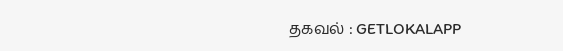தகவல் : GETLOKALAPP